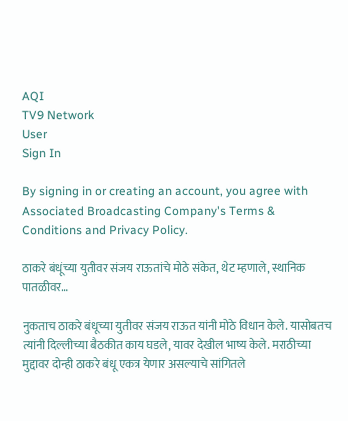AQI
TV9 Network
User
Sign In

By signing in or creating an account, you agree with Associated Broadcasting Company's Terms & Conditions and Privacy Policy.

ठाकरे बंधूंच्या युतीवर संजय राऊतांचे मोठे संकेत, थेट म्हणाले, स्थानिक पातळीवर…

नुकताच ठाकरे बंधूच्या युतीवर संजय राऊत यांनी मोठे विधान केले. यासोबतच त्यांनी दिल्लीच्या बैठकीत काय घडले, यावर देखील भाष्य केले. मराठीच्या मुद्दावर दोन्ही ठाकरे बंधू एकत्र येणार असल्याचे सांगितले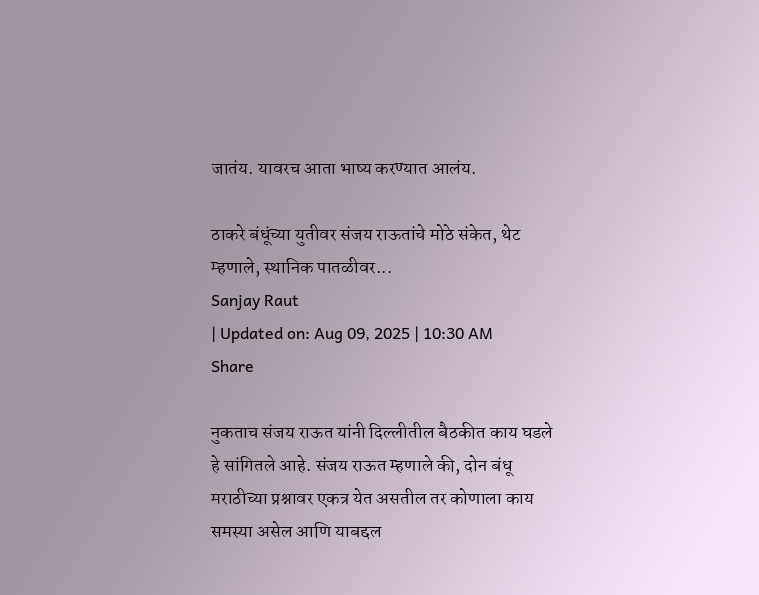जातंय. यावरच आता भाष्य करण्यात आलंय.

ठाकरे बंधूंच्या युतीवर संजय राऊतांचे मोठे संकेत, थेट म्हणाले, स्थानिक पातळीवर...
Sanjay Raut
| Updated on: Aug 09, 2025 | 10:30 AM
Share

नुकताच संजय राऊत यांनी दिल्लीतील बैठकीत काय घडले हे सांगितले आहे. संजय राऊत म्हणाले की, दोन बंधू मराठीच्या प्रश्नावर एकत्र येत असतील तर कोणाला काय समस्या असेल आणि याबद्दल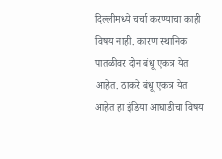दिल्लीमध्ये चर्चा करण्याचा काही विषय नाही. कारण स्थानिक पातळीवर दोन बंधू एकत्र येत आहेत. ठाकरे बंधू एकत्र येत आहेत हा इंडिया आघाडीचा विषय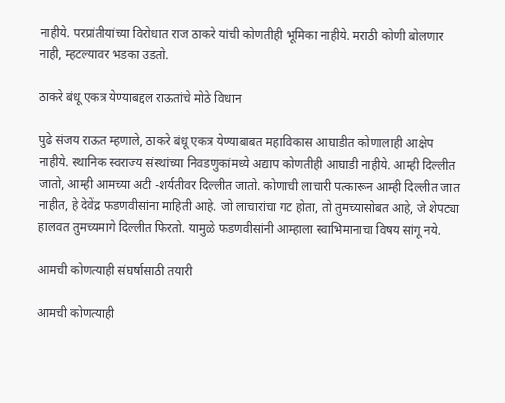नाहीये. परप्रांतीयांच्या विरोधात राज ठाकरे यांची कोणतीही भूमिका नाहीये. मराठी कोणी बोलणार नाही, म्हटल्यावर भडका उडतो.

ठाकरे बंधू एकत्र येण्याबद्दल राऊतांचे मोठे विधान

पुढे संजय राऊत म्हणाले, ठाकरे बंधू एकत्र येण्याबाबत महाविकास आघाडीत कोणालाही आक्षेप नाहीये. स्थानिक स्वराज्य संस्थांच्या निवडणुकांमध्ये अद्याप कोणतीही आघाडी नाहीये. आम्ही दिल्लीत जातो, आम्ही आमच्या अटी -शर्यतीवर दिल्लीत जातो. कोणाची लाचारी पत्कारून आम्ही दिल्लीत जात नाहीत, हे देवेंद्र फडणवीसांना माहिती आहे. जो लाचारांचा गट होता, तो तुमच्यासोबत आहे, जे शेपट्या हालवत तुमच्यमागे दिल्लीत फिरतो. यामुळे फडणवीसांनी आम्हाला स्वाभिमानाचा विषय सांगू नये.

आमची कोणत्याही संघर्षासाठी तयारी

आमची कोणत्याही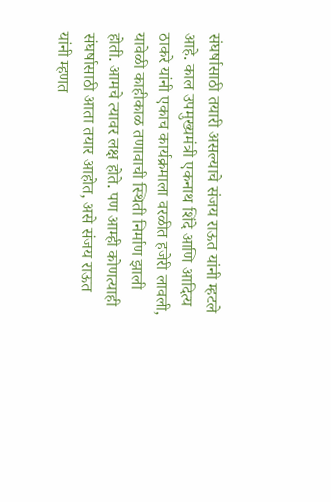संघर्षासाठी तयारी असल्याचे संजय राऊत यांनी म्हटले आहे. काल उपमुख्यमंत्री एकनाथ शिंदे आणि आदित्य ठाकरे यांनी एकाच कार्यक्रमाला वरळीत हजेरी लावली, यावेळी काहीकाळ तणावाची स्थिती निर्माण झाली होती. आमचे त्यावर लक्ष होते. पण आम्ही कोणत्याही संघर्षासाठी आता तयार आहोत, असे संजय राऊत यांनी म्हणत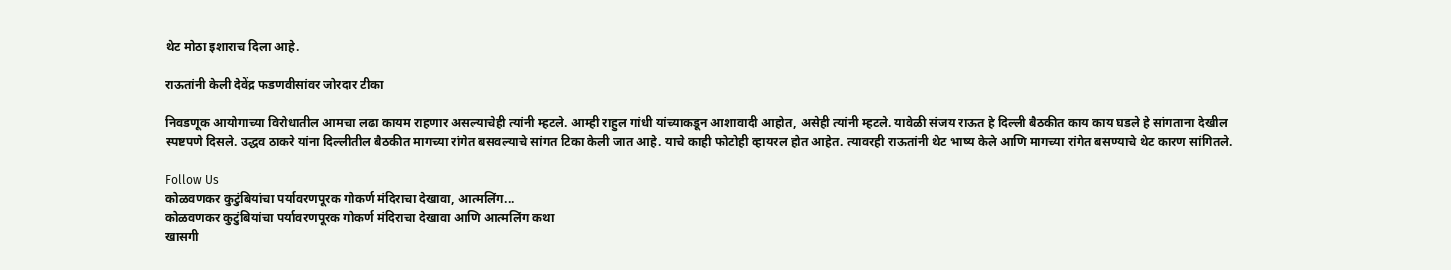थेट मोठा इशाराच दिला आहे.

राऊतांनी केली देवेंद्र फडणवीसांवर जोरदार टीका

निवडणूक आयोगाच्या विरोधातील आमचा लढा कायम राहणार असल्याचेही त्यांनी म्हटले. आम्ही राहुल गांधी यांच्याकडून आशावादी आहोत, असेही त्यांनी म्हटले. यावेळी संजय राऊत हे दिल्ली बैठकीत काय काय घडले हे सांगताना देखील स्पष्टपणे दिसले. उद्धव ठाकरे यांना दिल्लीतील बैठकीत मागच्या रांगेत बसवल्याचे सांगत टिका केली जात आहे. याचे काही फोटोही व्हायरल होत आहेत. त्यावरही राऊतांनी थेट भाष्य केले आणि मागच्या रांगेत बसण्याचे थेट कारण सांगितले.

Follow Us
कोळवणकर कुटुंबियांचा पर्यावरणपूरक गोकर्ण मंदिराचा देखावा, आत्मलिंग...
कोळवणकर कुटुंबियांचा पर्यावरणपूरक गोकर्ण मंदिराचा देखावा आणि आत्मलिंग कथा
खासगी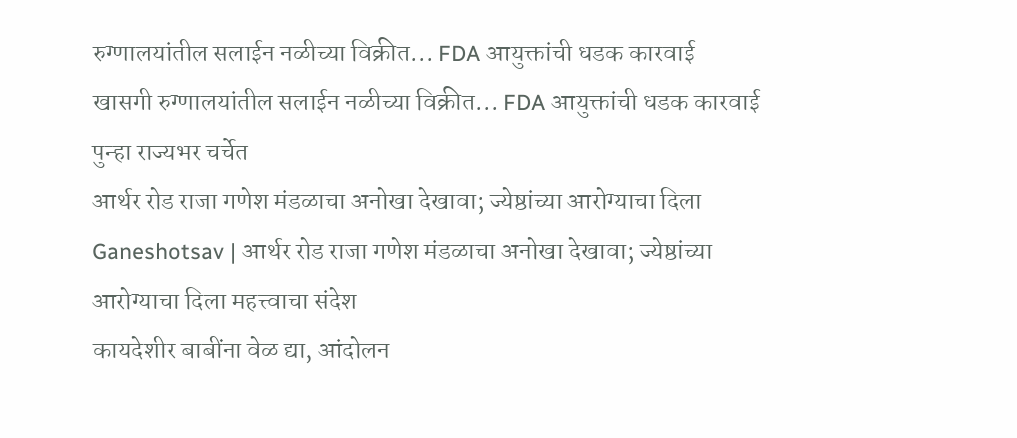रुग्णालयांतील सलाईन नळीच्या विक्रीत... FDA आयुक्तांची धडक कारवाई
खासगी रुग्णालयांतील सलाईन नळीच्या विक्रीत... FDA आयुक्तांची धडक कारवाई पुन्हा राज्यभर चर्चेत
आर्थर रोड राजा गणेश मंडळाचा अनोखा देखावा; ज्येष्ठांच्या आरोग्याचा दिला
Ganeshotsav | आर्थर रोड राजा गणेश मंडळाचा अनोखा देखावा; ज्येष्ठांच्या आरोग्याचा दिला महत्त्वाचा संदेश
कायदेशीर बाबींना वेळ द्या, आंदोलन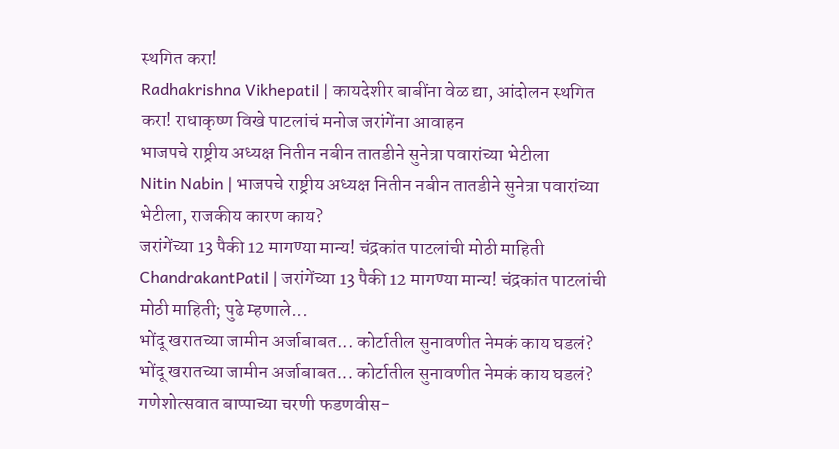स्थगित करा!
Radhakrishna Vikhepatil | कायदेशीर बाबींना वेळ द्या, आंदोलन स्थगित करा! राधाकृष्ण विखे पाटलांचं मनोज जरांगेंना आवाहन
भाजपचे राष्ट्रीय अध्यक्ष नितीन नबीन तातडीने सुनेत्रा पवारांच्या भेटीला
Nitin Nabin | भाजपचे राष्ट्रीय अध्यक्ष नितीन नबीन तातडीने सुनेत्रा पवारांच्या भेटीला, राजकीय कारण काय?
जरांगेंच्या 13 पैकी 12 मागण्या मान्य! चंद्रकांत पाटलांची मोठी माहिती
ChandrakantPatil | जरांगेंच्या 13 पैकी 12 मागण्या मान्य! चंद्रकांत पाटलांची मोठी माहिती; पुढे म्हणाले...
भोंदू खरातच्या जामीन अर्जाबाबत... कोर्टातील सुनावणीत नेमकं काय घडलं?
भोंदू खरातच्या जामीन अर्जाबाबत... कोर्टातील सुनावणीत नेमकं काय घडलं?
गणेशोत्सवात बाप्पाच्या चरणी फडणवीस-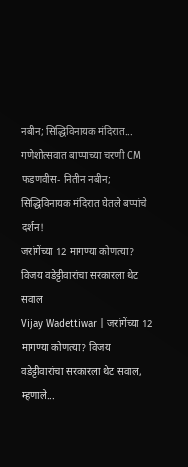नबीन; सिद्धिविनायक मंदिरात...
गणेशोत्सवात बाप्पाच्या चरणी CM फडणवीस- नितीन नबीन; सिद्धिविनायक मंदिरात घेतले बप्पांचे दर्शन!
जरांगेंच्या 12 मागण्या कोणत्या? विजय वडेट्टीवारांचा सरकारला थेट सवाल
Vijay Wadettiwar | जरांगेंच्या 12 मागण्या कोणत्या? विजय वडेट्टीवारांचा सरकारला थेट सवाल, म्हणाले...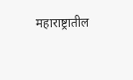महाराष्ट्रातील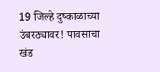19 जिल्हे दुष्काळाच्या उंबरठ्यावर! पावसाचा खंड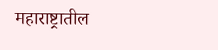महाराष्ट्रातील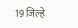19 जिल्हे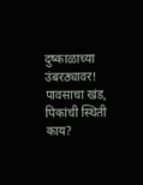दुष्काळाच्या उंबरठ्यावर! पावसाचा खंड, पिकांची स्थिती काय?